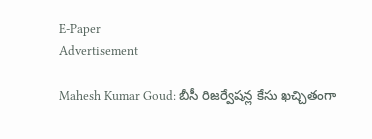E-Paper
Advertisement

Mahesh Kumar Goud: బీసీ రిజర్వేషన్ల కేసు ఖచ్చితంగా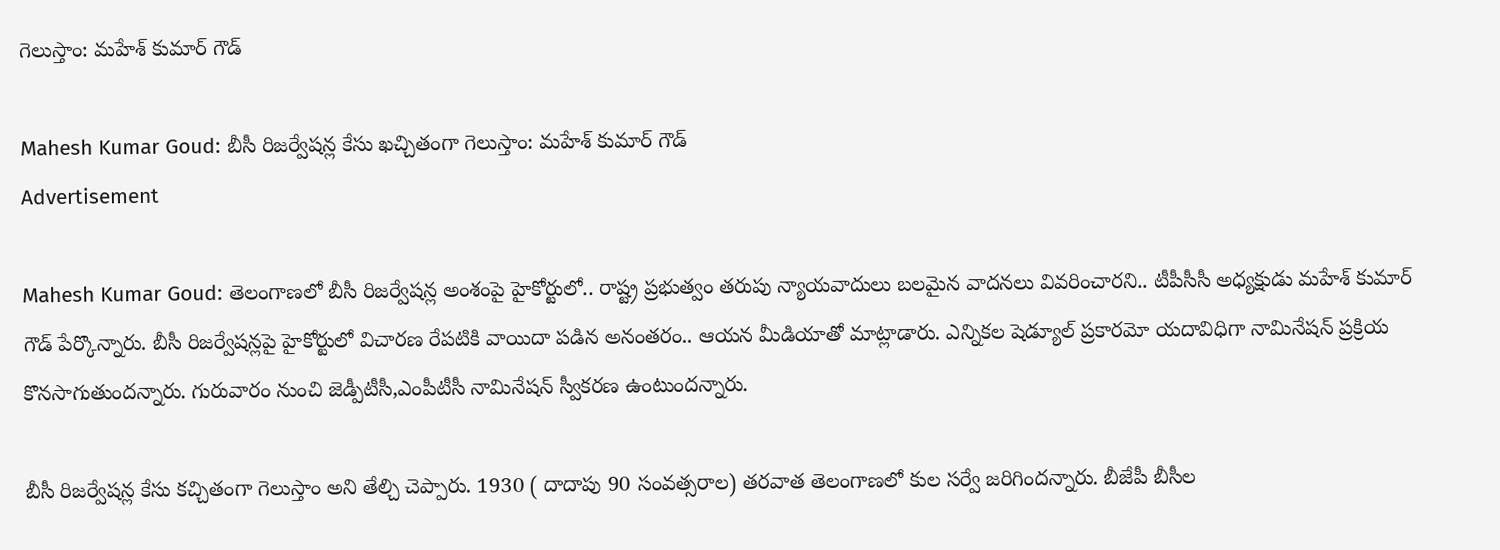గెలుస్తాం: మహేశ్ కుమార్ గౌడ్

Mahesh Kumar Goud: బీసీ రిజర్వేషన్ల కేసు ఖచ్చితంగా గెలుస్తాం: మహేశ్ కుమార్ గౌడ్
Advertisement

Mahesh Kumar Goud: తెలంగాణలో బీసీ రిజర్వేషన్ల అంశంపై హైకోర్టులో.. రాష్ట్ర ప్రభుత్వం తరుపు న్యాయవాదులు బలమైన వాదనలు వివరించారని.. టీపీసీసీ అధ్యక్షుడు మహేశ్ కుమార్ గౌడ్ పేర్కొన్నారు. బీసీ రిజర్వేషన్లపై హైకోర్టులో విచారణ రేపటికి వాయిదా పడిన అనంతరం.. ఆయన మీడియాతో మాట్లాడారు. ఎన్నికల షెడ్యూల్ ప్రకారమో యదావిధిగా నామినేషన్ ప్రక్రియ కొనసాగుతుందన్నారు. గురువారం నుంచి జెడ్పీటీసీ,ఎంపీటీసీ నామినేషన్ స్వీకరణ ఉంటుందన్నారు.

బీసీ రిజర్వేషన్ల కేసు కచ్చితంగా గెలుస్తాం అని తేల్చి చెప్పారు. 1930 ( దాదాపు 90 సంవత్సరాల) తరవాత తెలంగాణలో కుల సర్వే జరిగిందన్నారు. బీజేపీ బీసీల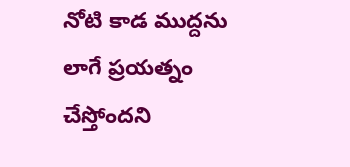నోటి కాడ ముద్దను లాగే ప్రయత్నం చేస్తోందని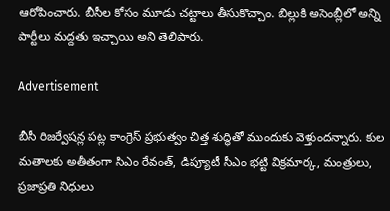ఆరోపించారు. బీసీల కోసం మూడు చట్టాలు తీసుకొచ్చాం. బిల్లుకి అసెంబ్లీలో అన్ని పార్టీలు మద్దతు ఇచ్చాయి అని తెలిపారు.

Advertisement

బీసీ రిజర్వేషన్ల పట్ల కాంగ్రెస్ ప్రభుత్వం చిత్త శుద్ధితో ముందుకు వెళ్తుందన్నారు. కుల మతాలకు అతీతంగా సిఎం రేవంత్, డిప్యూటీ సీఎం భట్టి విక్రమార్క, మంత్రులు, ప్రజాప్రతి నిధులు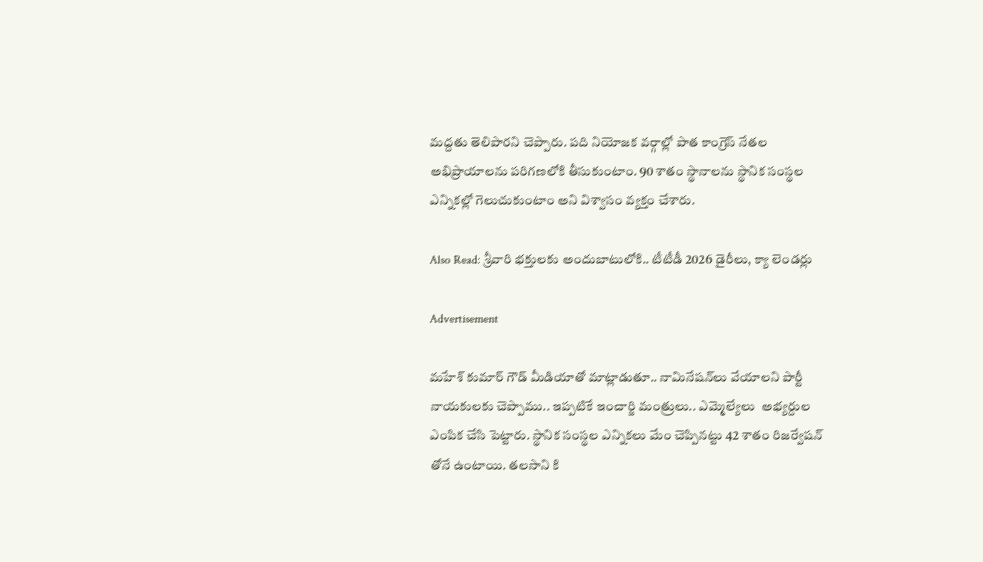మద్దతు తెలిపారని చెప్పారు. పది నియోజక వర్గాల్లో పాత కాంగ్రెస్ నేతల అభిప్రాయాలను పరిగణలోకి తీసుకుంటాం. 90 శాతం స్థానాలను స్థానిక సంస్థల ఎన్నికల్లో గెలుచుకుంటాం అని విశ్వాసం వ్యక్తం చేశారు.

Also Read: శ్రీవారి భక్తులకు అందుబాటులోకి.. టీటీడీ 2026 డైరీలు, క్యా లెండర్లు

Advertisement

మహేశ్ కుమార్ గౌడ్ మీడియాతో మాట్లాడుతూ.. నామినేషన్‌లు వేయాలని పార్టీ నాయకులకు చెప్పాము.. ఇప్పటికే ఇంచార్జి మంత్రులు.. ఎమ్మెల్యేలు  అభ్యర్దుల ఎంపిక చేసి పెట్టారు. స్థానిక సంస్థల ఎన్నికలు మేం చెప్పినట్టు 42 శాతం రిజర్వేషన్ తోనే ఉంటాయి. తలసాని కి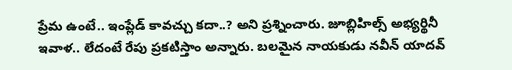ప్రేమ ఉంటే.. ఇంప్లేడ్ కావచ్చు కదా..? అని ప్రశ్నించారు. జూబ్లిహిల్స్ అభ్యర్థినీ ఇవాళ.. లేదంటే రేపు ప్రకటిస్తాం అన్నారు. బలమైన నాయకుడు నవీన్ యాదవ్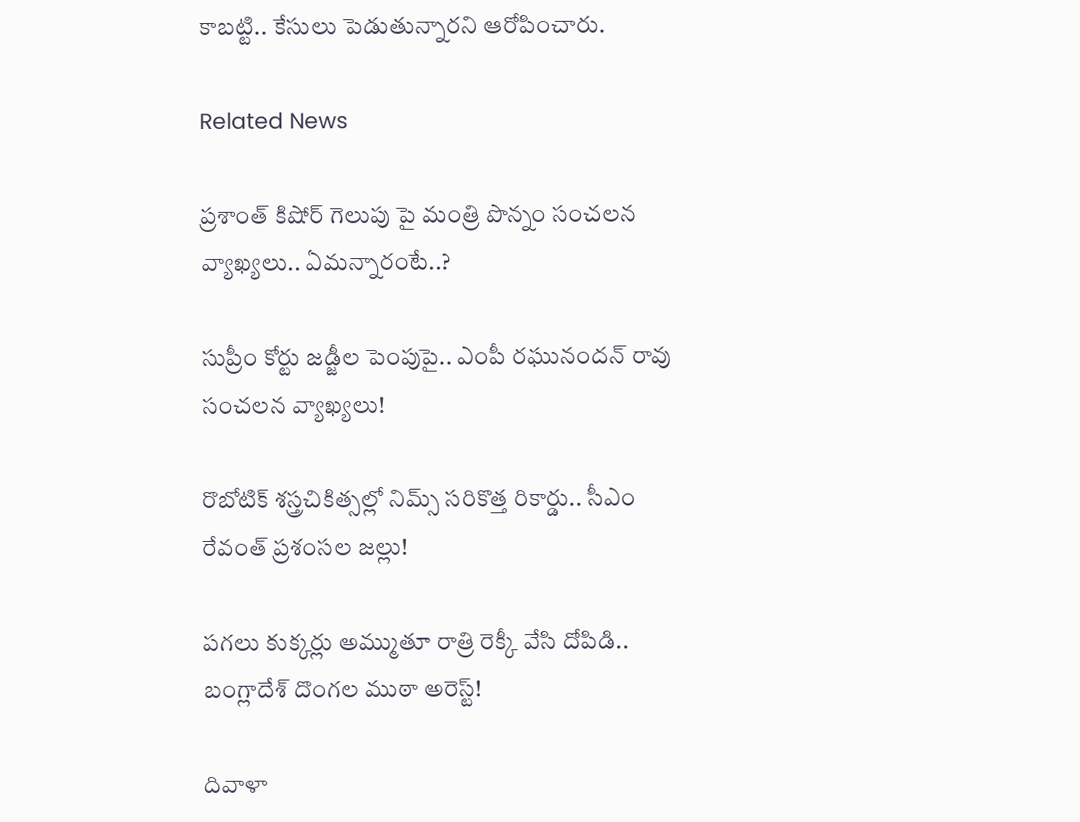కాబట్టి.. కేసులు పెడుతున్నారని ఆరోపించారు.

Related News

ప్రశాంత్ కిషోర్ గెలుపు పై మంత్రి పొన్నం సంచలన వ్యాఖ్యలు.. ఏమన్నారంటే..?

సుప్రీం కోర్టు జడ్జీల పెంపుపై.. ఎంపీ రఘునందన్ రావు సంచలన వ్యాఖ్యలు!

రొబోటిక్ శస్త్రచికిత్సల్లో నిమ్స్ సరికొత్త రికార్డు.. సీఎం రేవంత్ ప్రశంసల జల్లు!

పగలు కుక్కర్లు అమ్ముతూ రాత్రి రెక్కీ వేసి దోపిడి.. బంగ్లాదేశ్ దొంగల ముఠా అరెస్ట్!

దివాళా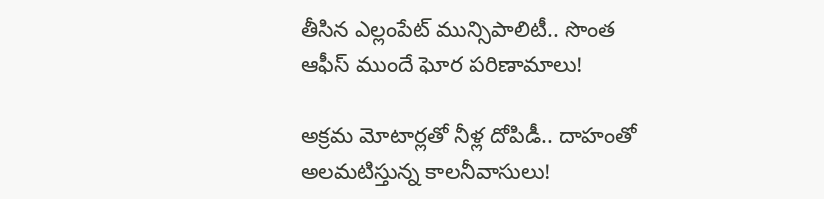తీసిన ఎల్లంపేట్ మున్సిపాలిటీ.. సొంత ఆఫీస్ ముందే ఘోర పరిణామాలు!

అక్రమ మోటార్లతో నీళ్ల దోపిడీ.. దాహంతో అలమటిస్తున్న కాలనీవాసులు!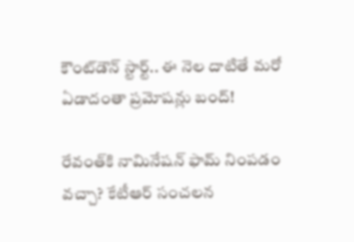కౌంట్‌డౌన్ స్టార్ట్.. ఈ నెల దాటితే మరో ఏడాదంతా ప్రమోషన్లు బంద్!

రేవంత్‌కి నామినేషన్ ఫామ్ నింపడం వచ్చా? కేటీఆర్ సంచలన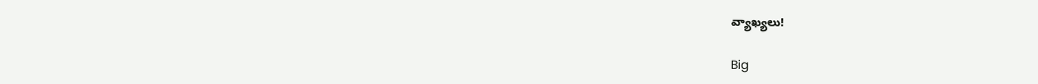వ్యాఖ్యలు!

Big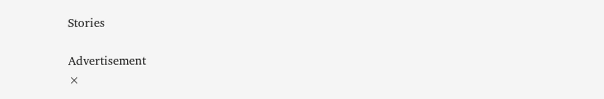Stories

Advertisement
×